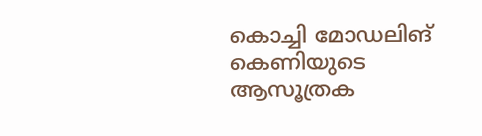കൊച്ചി മോഡലിങ് കെണിയുടെ ആസൂത്രക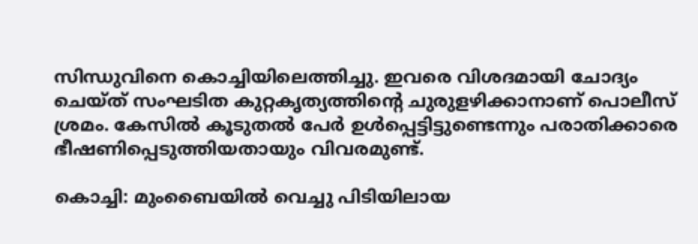സിന്ധുവിനെ കൊച്ചിയിലെത്തിച്ചു. ഇവരെ വിശദമായി ചോദ്യം ചെയ്ത് സംഘടിത കുറ്റകൃത്യത്തിന്റെ ചുരുളഴിക്കാനാണ് പൊലീസ് ശ്രമം. കേസിൽ കൂടുതൽ പേർ ഉൾപ്പെട്ടിട്ടുണ്ടെന്നും പരാതിക്കാരെ ഭീഷണിപ്പെടുത്തിയതായും വിവരമുണ്ട്.

കൊച്ചി: മുംബൈയിൽ വെച്ചു പിടിയിലായ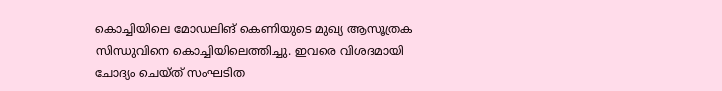കൊച്ചിയിലെ മോഡലിങ് കെണിയുടെ മുഖ്യ ആസൂത്രക സിന്ധുവിനെ കൊച്ചിയിലെത്തിച്ചു. ഇവരെ വിശദമായി ചോദ്യം ചെയ്ത് സംഘടിത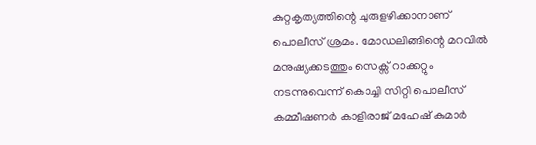കുറ്റകൃത്യത്തിന്റെ ചുരുളഴിക്കാനാണ് പൊലീസ് ശ്രമം. മോഡലിങ്ങിന്റെ മറവിൽ മനുഷ്യക്കടത്തും സെക്സ് റാക്കറ്റും നടന്നുവെന്ന് കൊച്ചി സിറ്റി പൊലീസ് കമ്മീഷണർ കാളിരാജ് മഹേഷ് കുമാർ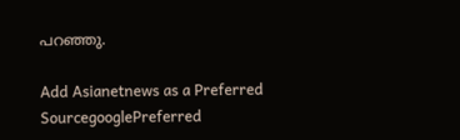പറഞ്ഞു.

Add Asianetnews as a Preferred SourcegooglePreferred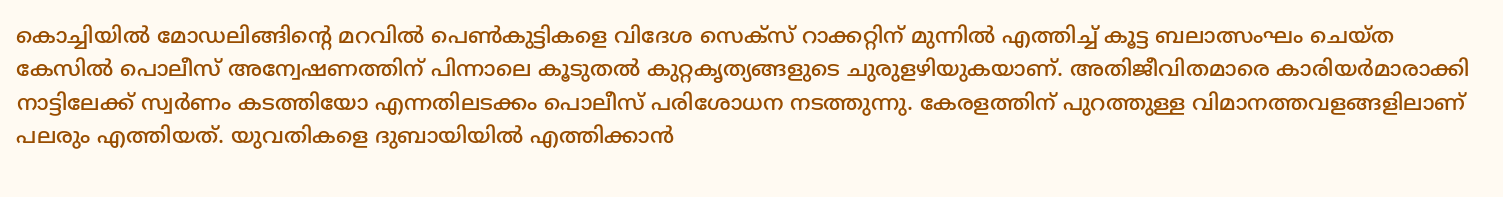കൊച്ചിയിൽ മോഡലിങ്ങിന്റെ മറവിൽ പെൺകുട്ടികളെ വിദേശ സെക്സ് റാക്കറ്റിന് മുന്നിൽ എത്തിച്ച് കൂട്ട ബലാത്സംഘം ചെയ്‌ത കേസിൽ പൊലീസ് അന്വേഷണത്തിന് പിന്നാലെ കൂടുതൽ കുറ്റകൃത്യങ്ങളുടെ ചുരുളഴിയുകയാണ്. അതിജീവിതമാരെ കാരിയർമാരാക്കി നാട്ടിലേക്ക് സ്വർണം കടത്തിയോ എന്നതിലടക്കം പൊലീസ് പരിശോധന നടത്തുന്നു. കേരളത്തിന് പുറത്തുള്ള വിമാനത്തവളങ്ങളിലാണ് പലരും എത്തിയത്. യുവതികളെ ദുബായിയിൽ എത്തിക്കാൻ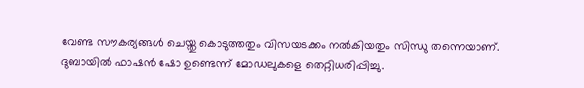വേണ്ട സൗകര്യങ്ങൾ ചെയ്തു കൊടുത്തതും വിസയടക്കം നൽകിയതും സിന്ധു തന്നെയാണ്. ദുബായിൽ ഫാഷൻ ഷോ ഉണ്ടെന്ന് മോഡലുകളെ തെറ്റിധരിപ്പിച്ചു.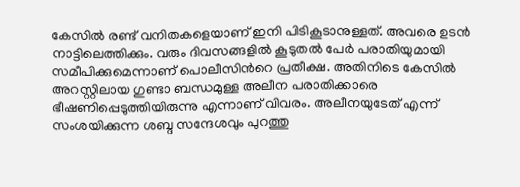കേസിൽ രണ്ട് വനിതകളെയാണ് ഇനി പിടികൂടാനുള്ളത്. അവരെ ഉടൻ നാട്ടിലെത്തിക്കും. വരും ദിവസങ്ങളിൽ കൂടുതൽ പേർ പരാതിയുമായി സമീപിക്കുമെന്നാണ് പൊലീസിന്‍റെ പ്രതീക്ഷ. അതിനിടെ കേസിൽ അറസ്റ്റിലായ ഗുണ്ടാ ബന്ധമുള്ള അലീന പരാതിക്കാരെ ഭീഷണിപ്പെടുത്തിയിരുന്നു എന്നാണ് വിവരം. അലീനയുടേത് എന്ന് സംശയിക്കുന്ന ശബ്ദ സന്ദേശവും പുറത്തു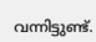വന്നിട്ടുണ്ട്.